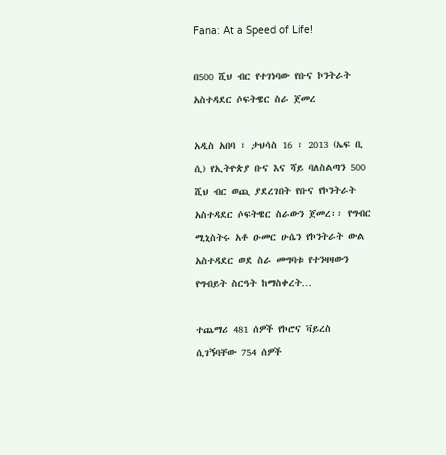Fana: At a Speed of Life!

በ500 ሺህ ብር የተገነባው የቡና ኮንትራት አስተዳደር ሶፍትዌር ስራ ጀመረ

አዲስ አበባ ፣ ታህሳስ 16 ፣ 2013 (ኤፍ ቢ ሲ) የኢትዮጵያ ቡና እና ሻይ ባለስልጣን 500 ሺህ ብር ወጪ ያደረገበት የቡና የኮንትራት አስተዳደር ሶፍትዌር ስራውን ጀመረ፡፡ የግብር ሚኒስትሩ አቶ ዑመር ሁሴን የኮንትራት ውል አስተዳደር ወደ ስራ መግባቱ የተንዛዛውን የግብይት ስርዓት ከማስቀረት…

ተጨማሪ 481 ሰዎች የኮሮና ቫይረስ ሲገኝባቸው 754 ሰዎች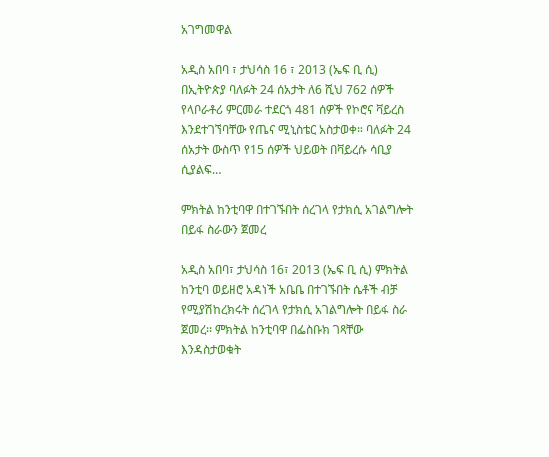አገግመዋል

አዲስ አበባ ፣ ታህሳስ 16 ፣ 2013 (ኤፍ ቢ ሲ) በኢትዮጵያ ባለፉት 24 ሰአታት ለ6 ሺህ 762 ሰዎች የላቦራቶሪ ምርመራ ተደርጎ 481 ሰዎች የኮሮና ቫይረስ እንደተገኘባቸው የጤና ሚኒስቴር አስታወቀ። ባለፉት 24 ሰአታት ውስጥ የ15 ሰዎች ህይወት በቫይረሱ ሳቢያ ሲያልፍ…

ምክትል ከንቲባዋ በተገኙበት ሰረገላ የታክሲ አገልግሎት በይፋ ስራውን ጀመረ

አዲስ አበባ፣ ታህሳስ 16፣ 2013 (ኤፍ ቢ ሲ) ምክትል ከንቲባ ወይዘሮ አዳነች አቤቤ በተገኙበት ሴቶች ብቻ የሚያሽከረክሩት ሰረገላ የታክሲ አገልግሎት በይፋ ስራ ጀመረ፡፡ ምክትል ከንቲባዋ በፌስቡክ ገጻቸው እንዳስታወቁት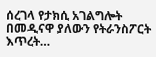ሰረገላ የታክሲ አገልግሎት በመዲናዋ ያለውን የትራንስፖርት እጥረት…